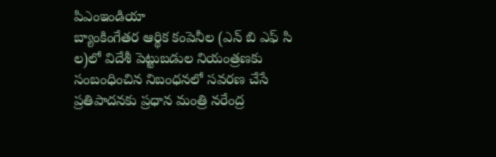పిఎంఇండియా
బ్యాంకింగేతర ఆర్థిక కంపెనీల (ఎన్ బి ఎఫ్ సి ల)లో విదేశీ పెట్టుబడుల నియంత్రణకు సంబంధించిన నిబంధనలో సవరణ చేసే ప్రతిపాదనకు ప్రధాన మంత్రి నరేంద్ర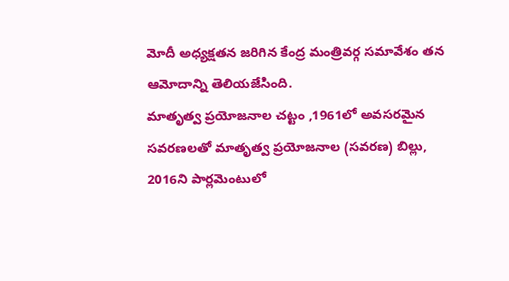మోదీ అధ్యక్షతన జరిగిన కేంద్ర మంత్రివర్గ సమావేశం తన ఆమోదాన్ని తెలియజేసింది.
మాతృత్వ ప్రయోజనాల చట్టం ,1961లో అవసరమైన సవరణలతో మాతృత్వ ప్రయోజనాల (సవరణ) బిల్లు, 2016ని పార్లమెంటులో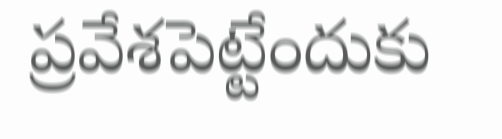ప్రవేశపెట్టేందుకు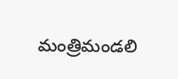మంత్రిమండలి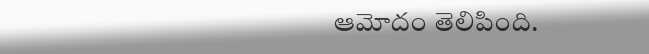ఆమోదం తెలిపింది.